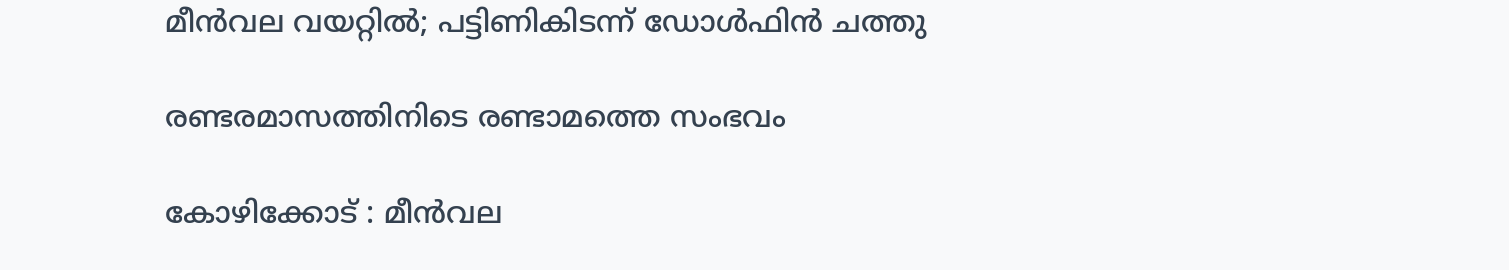മീൻവല വയറ്റിൽ; പട്ടിണികിടന്ന് ഡോൾഫിൻ ചത്തു

രണ്ടരമാസത്തിനിടെ രണ്ടാമത്തെ സംഭവം

കോഴിക്കോട് : മീൻവല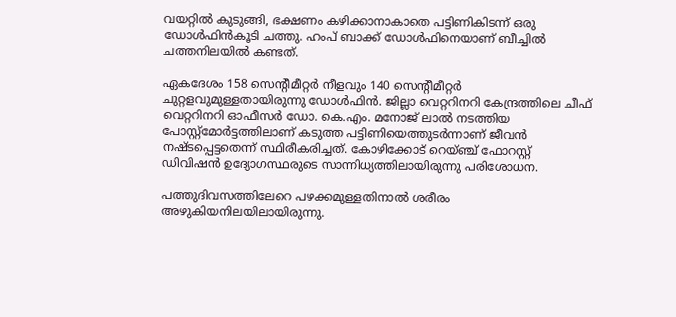വയറ്റിൽ കുടുങ്ങി, ഭക്ഷണം കഴിക്കാനാകാതെ പട്ടിണികിടന്ന് ഒരു ഡോൾഫിൻകൂടി ചത്തു. ഹംപ്‌ ബാക്ക് ഡോൾഫിനെയാണ് ബീച്ചിൽ ചത്തനിലയിൽ കണ്ടത്.

ഏകദേശം 158 സെന്റീമീറ്റർ നീളവും 140 സെന്റീമീറ്റർ ചുറ്റളവുമുള്ളതായിരുന്നു ഡോൾഫിൻ. ജില്ലാ വെറ്ററിനറി കേന്ദ്രത്തിലെ ചീഫ് വെറ്ററിനറി ഓഫീസർ ഡോ. കെ.എം. മനോജ് ലാൽ നടത്തിയ പോസ്റ്റ്മോർട്ടത്തിലാണ് കടുത്ത പട്ടിണിയെത്തുടർന്നാണ് ജീവൻ നഷ്ടപ്പെട്ടതെന്ന് സ്ഥിരീകരിച്ചത്. കോഴിക്കോട് റെയ്‌ഞ്ച് ഫോറസ്റ്റ് ഡിവിഷൻ ഉദ്യോഗസ്ഥരുടെ സാന്നിധ്യത്തിലായിരുന്നു പരിശോധന.

പത്തുദിവസത്തിലേറെ പഴക്കമുള്ളതിനാൽ ശരീരം അഴുകിയനിലയിലായിരുന്നു.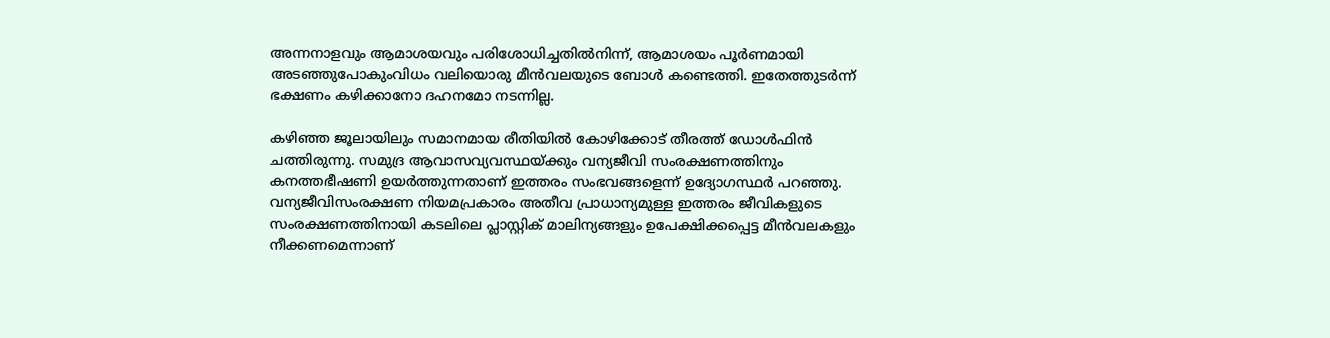അന്നനാളവും ആമാശയവും പരിശോധിച്ചതിൽനിന്ന്, ആമാശയം പൂർണമായി അടഞ്ഞുപോകുംവിധം വലിയൊരു മീൻവലയുടെ ബോൾ കണ്ടെത്തി. ഇതേത്തുടർന്ന് ഭക്ഷണം കഴിക്കാനോ ദഹനമോ നടന്നില്ല.

കഴിഞ്ഞ ജൂലായിലും സമാനമായ രീതിയിൽ കോഴിക്കോട് തീരത്ത് ഡോൾഫിൻ ചത്തിരുന്നു. സമുദ്ര ആവാസവ്യവസ്ഥയ്ക്കും വന്യജീവി സംരക്ഷണത്തിനും കനത്തഭീഷണി ഉയർത്തുന്നതാണ് ഇത്തരം സംഭവങ്ങളെന്ന് ഉദ്യോഗസ്ഥർ പറഞ്ഞു. വന്യജീവിസംരക്ഷണ നിയമപ്രകാരം അതീവ പ്രാധാന്യമുള്ള ഇത്തരം ജീവികളുടെ സംരക്ഷണത്തിനായി കടലിലെ പ്ലാസ്റ്റിക് മാലിന്യങ്ങളും ഉപേക്ഷിക്കപ്പെട്ട മീൻവലകളും നീക്കണമെന്നാണ്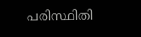പരിസ്ഥിതി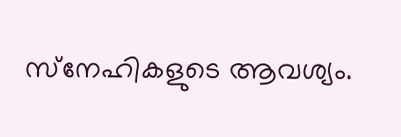സ്‌നേഹികളുടെ ആവശ്യം.